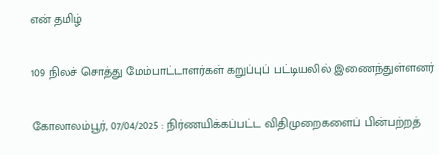என் தமிழ்

109 நிலச் சொத்து மேம்பாட்டாளர்கள் கறுப்புப் பட்டியலில் இணைந்துள்ளனர்

கோலாலம்பூர், 07/04/2025 : நிர்ணயிக்கப்பட்ட விதிமுறைகளைப் பின்பற்றத்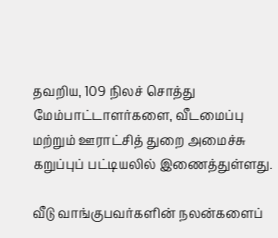தவறிய, 109 நிலச் சொத்து மேம்பாட்டாளர்களை, வீடமைப்பு மற்றும் ஊராட்சித் துறை அமைச்சு கறுப்புப் பட்டியலில் இணைத்துள்ளது.

வீடு வாங்குபவர்களின் நலன்களைப்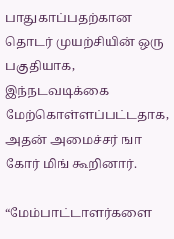பாதுகாப்பதற்கான தொடர் முயற்சியின் ஒரு பகுதியாக, இந்நடவடிக்கை மேற்கொள்ளப்பட்டதாக, அதன் அமைச்சர் ஙா கோர் மிங் கூறினார்.

“மேம்பாட்டாளர்களை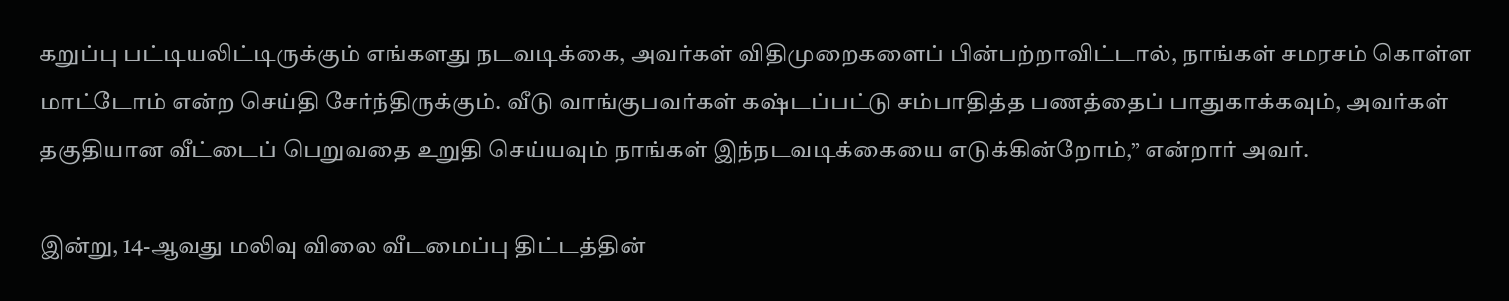கறுப்பு பட்டியலிட்டிருக்கும் எங்களது நடவடிக்கை, அவர்கள் விதிமுறைகளைப் பின்பற்றாவிட்டால், நாங்கள் சமரசம் கொள்ள மாட்டோம் என்ற செய்தி சேர்ந்திருக்கும். வீடு வாங்குபவர்கள் கஷ்டப்பட்டு சம்பாதித்த பணத்தைப் பாதுகாக்கவும், அவர்கள் தகுதியான வீட்டைப் பெறுவதை உறுதி செய்யவும் நாங்கள் இந்நடவடிக்கையை எடுக்கின்றோம்,” என்றார் அவர்.

இன்று, 14-ஆவது மலிவு விலை வீடமைப்பு திட்டத்தின்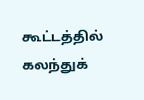கூட்டத்தில் கலந்துக்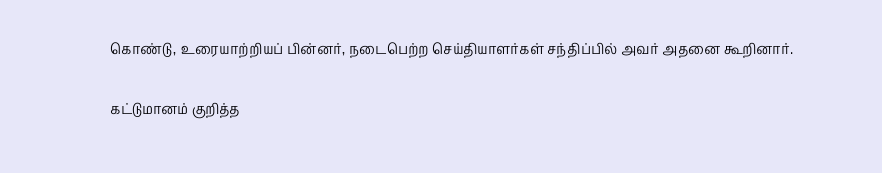கொண்டு, உரையாற்றியப் பின்னர், நடைபெற்ற செய்தியாளர்கள் சந்திப்பில் அவர் அதனை கூறினார்.

கட்டுமானம் குறித்த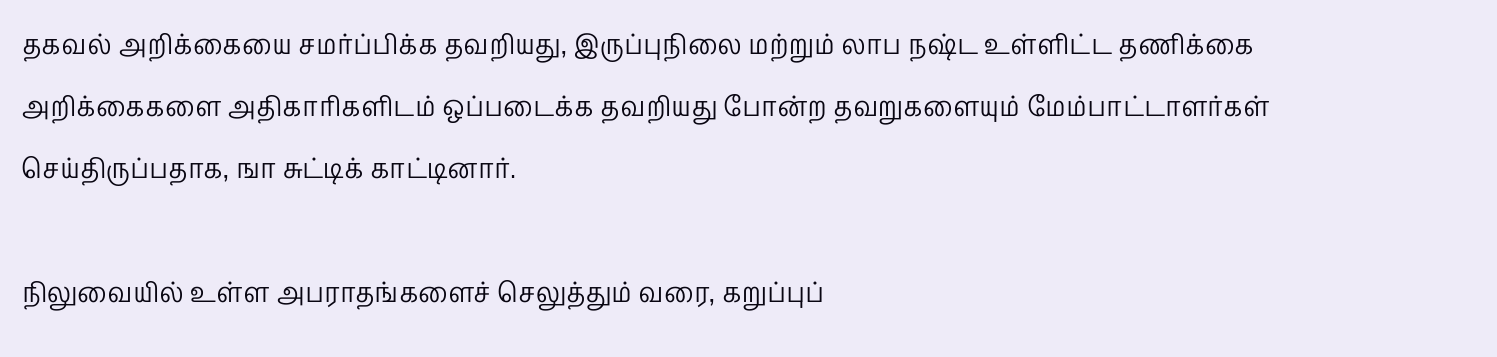தகவல் அறிக்கையை சமர்ப்பிக்க தவறியது, இருப்புநிலை மற்றும் லாப நஷ்ட உள்ளிட்ட தணிக்கை அறிக்கைகளை அதிகாரிகளிடம் ஒப்படைக்க தவறியது போன்ற தவறுகளையும் மேம்பாட்டாளர்கள் செய்திருப்பதாக, ஙா சுட்டிக் காட்டினார்.

நிலுவையில் உள்ள அபராதங்களைச் செலுத்தும் வரை, கறுப்புப்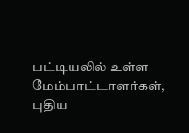பட்டியலில் உள்ள மேம்பாட்டாளர்கள், புதிய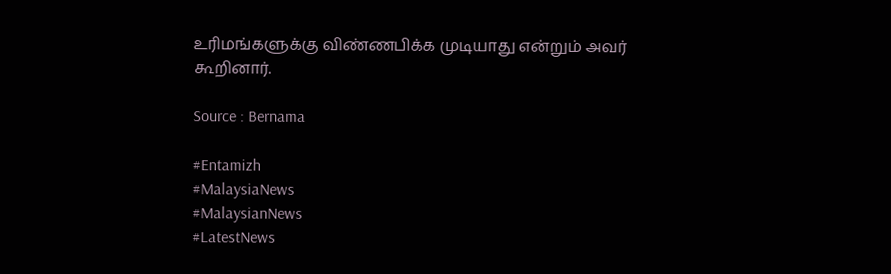உரிமங்களுக்கு விண்ணபிக்க முடியாது என்றும் அவர் கூறினார்.

Source : Bernama

#Entamizh
#MalaysiaNews
#MalaysianNews
#LatestNews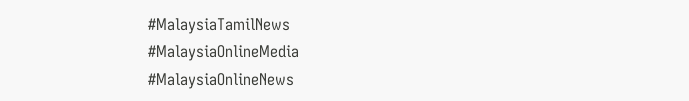#MalaysiaTamilNews
#MalaysiaOnlineMedia
#MalaysiaOnlineNews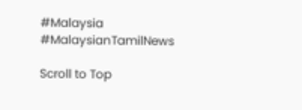#Malaysia
#MalaysianTamilNews

Scroll to Top